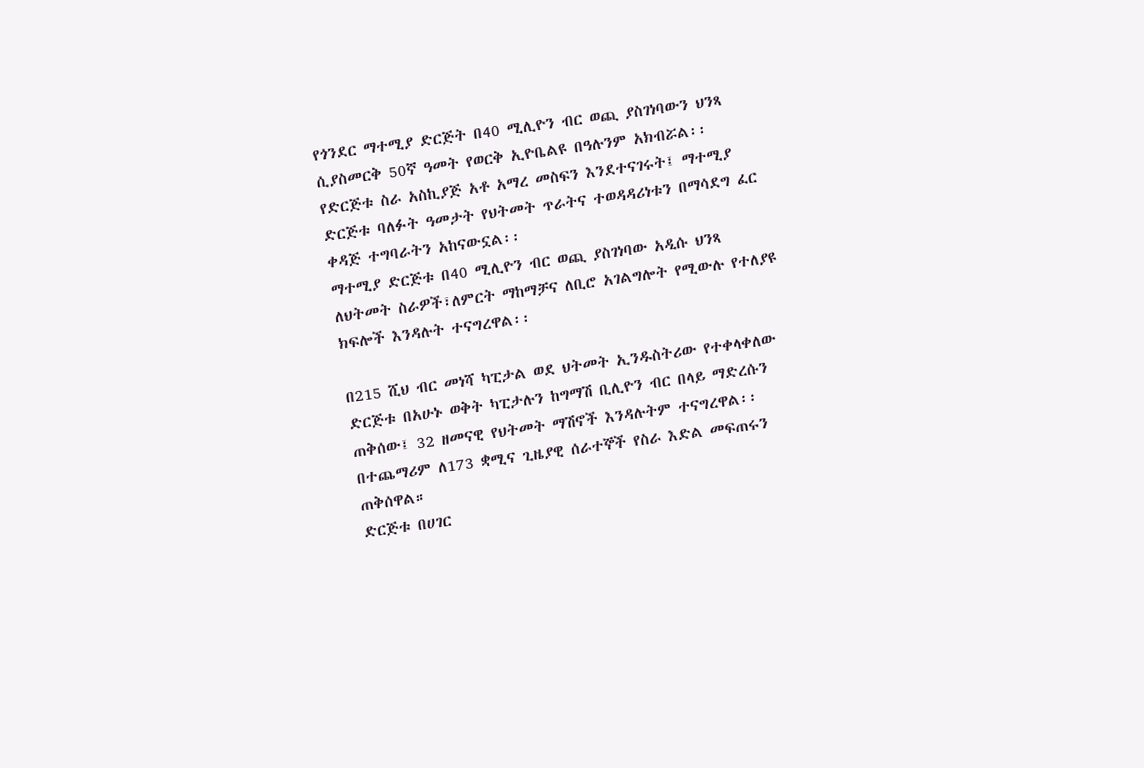የጎንደር ማተሚያ ድርጅት በ40 ሚሊዮን ብር ወጪ ያስገነባውን ህንጻ ሲያስመርቅ 50ኛ ዓመት የወርቅ ኢዮቤልዩ በዓሉንም አክብሯል፡፡
የድርጅቱ ስራ አስኪያጅ አቶ አማረ መስፍን እንደተናገሩት፤ ማተሚያ ድርጅቱ ባለፉት ዓመታት የህትመት ጥራትና ተወዳዳሪነቱን በማሳደግ ፈር ቀዳጅ ተግባራትን አከናውኗል፡፡
ማተሚያ ድርጅቱ በ40 ሚሊዮን ብር ወጪ ያስገነባው አዲሱ ህንጻ ለህትመት ስራዎች፣ለምርት ማከማቻና ለቢሮ አገልግሎት የሚውሉ የተለያዩ ክፍሎች እንዳሉት ተናግረዋል፡፡

በ215 ሺህ ብር መነሻ ካፒታል ወደ ህትመት ኢንዱስትሪው የተቀላቀለው ድርጅቱ በአሁኑ ወቅት ካፒታሉን ከግማሽ ቢሊዮን ብር በላይ ማድረሱን ጠቅሰው፤ 32 ዘመናዊ የህትመት ማሽኖች እንዳሉትም ተናግረዋል፡፡
በተጨማሪም ለ173 ቋሚና ጊዜያዊ ሰራተኞች የስራ እድል መፍጠሩን ጠቅሰዋል።
ድርጅቱ በሀገር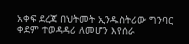አቀፍ ደረጃ በህትመት ኢንዱስትሪው ግንባር ቀደም ተወዳዳሪ ለመሆን እየሰራ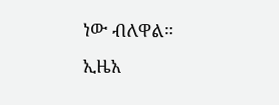ነው ብለዋል።
ኢዜአ